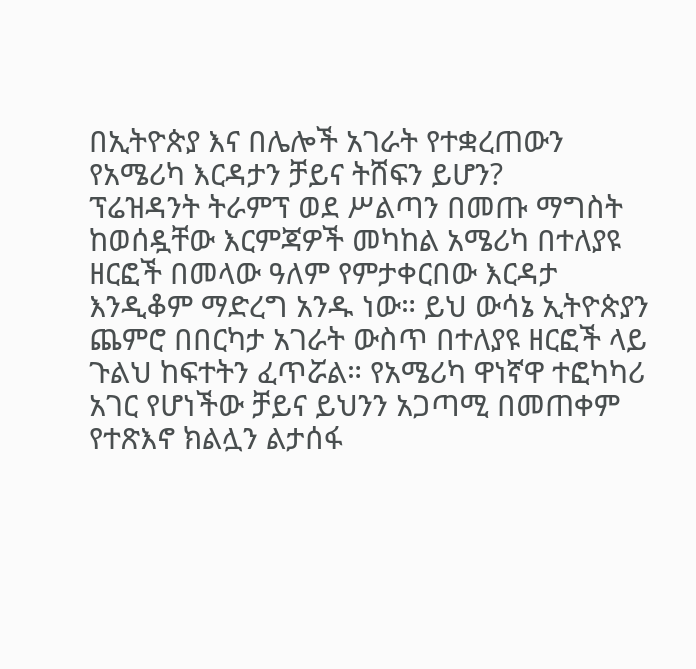በኢትዮጵያ እና በሌሎች አገራት የተቋረጠውን የአሜሪካ እርዳታን ቻይና ትሸፍን ይሆን?
ፕሬዝዳንት ትራምፕ ወደ ሥልጣን በመጡ ማግስት ከወሰዷቸው እርምጃዎች መካከል አሜሪካ በተለያዩ ዘርፎች በመላው ዓለም የምታቀርበው እርዳታ እንዲቆም ማድረግ አንዱ ነው። ይህ ውሳኔ ኢትዮጵያን ጨምሮ በበርካታ አገራት ውስጥ በተለያዩ ዘርፎች ላይ ጉልህ ከፍተትን ፈጥሯል። የአሜሪካ ዋነኛዋ ተፎካካሪ አገር የሆነችው ቻይና ይህንን አጋጣሚ በመጠቀም የተጽእኖ ክልሏን ልታሰፋ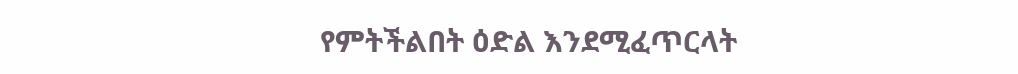የምትችልበት ዕድል እንደሚፈጥርላት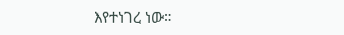እየተነገረ ነው።